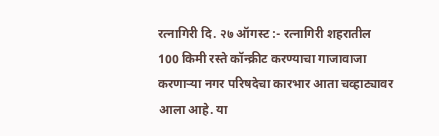रत्नागिरी दि. २७ ऑगस्ट :- रत्नागिरी शहरातील 100 किमी रस्ते कॉन्क्रीट करण्याचा गाजावाजा करणाऱ्या नगर परिषदेचा कारभार आता चव्हाट्यावर आला आहे. या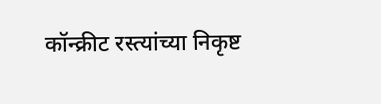कॉन्क्रीट रस्त्यांच्या निकृष्ट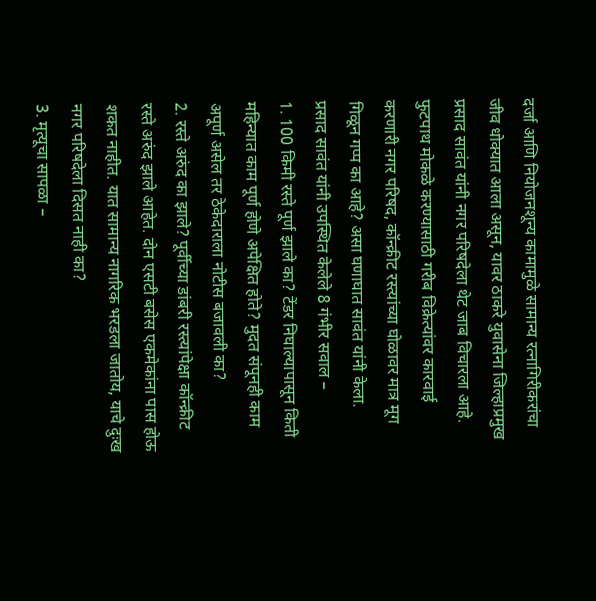दर्जा आणि नियोजनशून्य कामामुळे सामान्य रत्नागिरीकरांचा जीव धोक्यात आला असून, यावर ठाकरे युवासेना जिल्हाप्रमुख प्रसाद सावंत यांनी नगर परिषदेला थेट जाब विचारला आहे.
फुटपाथ मोकळे करण्यासाठी गरीब विक्रेत्यांवर कारवाई करणारी नगर परिषद, कॉन्क्रीट रस्त्यांच्या घोळावर मात्र मूग गिळून गप्प का आहे? असा घणाघात सावंत यांनी केला.
प्रसाद सावंत यांनी उपस्थित केलेले 8 गंभीर सवाल –
1. 100 किमी रस्ते पूर्ण झाले का? टेंडर निघाल्यापासून किती महिन्यात काम पूर्ण होणे अपेक्षित होते? मुदत संपूनही काम अपूर्ण असेल तर ठेकेदाराला नोटीस बजावली का?
2. रस्ते अरुंद का झाले? पूर्वीच्या डांबरी रस्त्यांपेक्षा कॉन्क्रीट रस्ते अरुंद झाले आहेत. दोन एसटी बसेस एकमेकांना पास होऊ शकत नाहीत. यात सामान्य नागरिक भरडला जातोय, याचे दुःख नगर परिषदेला दिसत नाही का?
3. मृत्यूचा सापळा –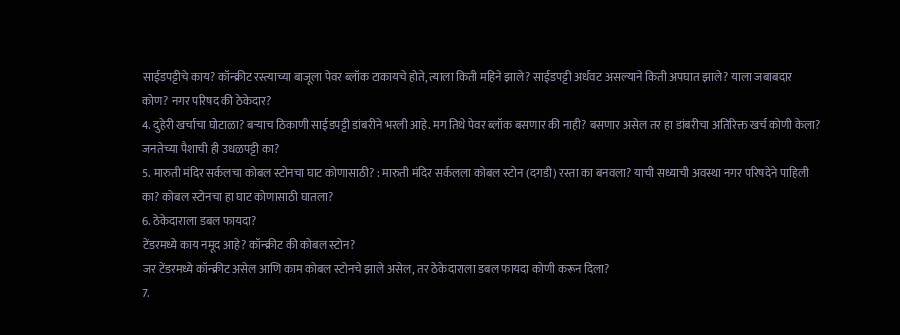साईडपट्टीचे काय? कॉन्क्रीट रस्त्याच्या बाजूला पेवर ब्लॉक टाकायचे होते, त्याला किती महिने झाले? साईडपट्टी अर्धवट असल्याने किती अपघात झाले? याला जबाबदार कोण? नगर परिषद की ठेकेदार?
4. दुहेरी खर्चाचा घोटाळा? बऱ्याच ठिकाणी साईडपट्टी डांबरीने भरली आहे. मग तिथे पेवर ब्लॉक बसणार की नाही? बसणार असेल तर हा डांबरीचा अतिरिक्त खर्च कोणी केला? जनतेच्या पैशाची ही उधळपट्टी का?
5. मारुती मंदिर सर्कलचा कोबल स्टोनचा घाट कोणासाठी? : मारुती मंदिर सर्कलला कोबल स्टोन (दगडी) रस्ता का बनवला? याची सध्याची अवस्था नगर परिषदेने पाहिली का? कोबल स्टोनचा हा घाट कोणासाठी घातला?
6. ठेकेदाराला डबल फायदा?
टेंडरमध्ये काय नमूद आहे? कॉन्क्रीट की कोबल स्टोन?
जर टेंडरमध्ये कॉन्क्रीट असेल आणि काम कोबल स्टोनचे झाले असेल, तर ठेकेदाराला डबल फायदा कोणी करून दिला?
7.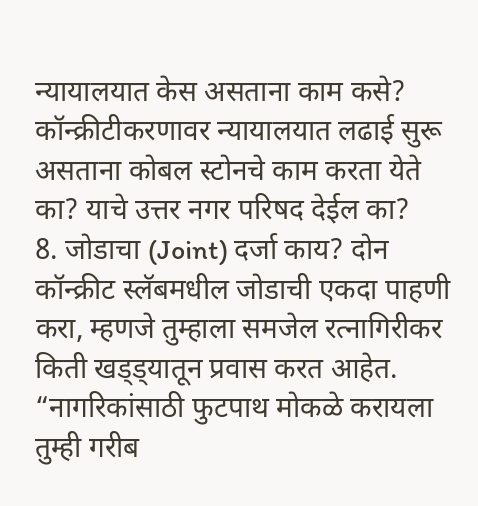न्यायालयात केस असताना काम कसे? कॉन्क्रीटीकरणावर न्यायालयात लढाई सुरू असताना कोबल स्टोनचे काम करता येते का? याचे उत्तर नगर परिषद देईल का?
8. जोडाचा (Joint) दर्जा काय? दोन कॉन्क्रीट स्लॅबमधील जोडाची एकदा पाहणी करा, म्हणजे तुम्हाला समजेल रत्नागिरीकर किती खड्ड्यातून प्रवास करत आहेत.
“नागरिकांसाठी फुटपाथ मोकळे करायला तुम्ही गरीब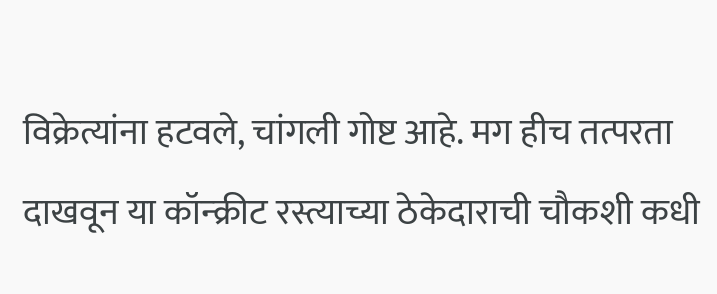विक्रेत्यांना हटवले, चांगली गोष्ट आहे. मग हीच तत्परता दाखवून या कॉन्क्रीट रस्त्याच्या ठेकेदाराची चौकशी कधी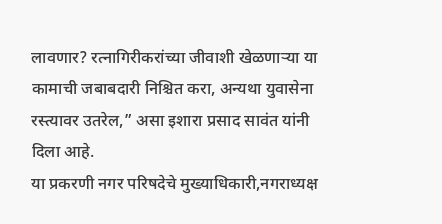लावणार? रत्नागिरीकरांच्या जीवाशी खेळणाऱ्या या कामाची जबाबदारी निश्चित करा, अन्यथा युवासेना रस्त्यावर उतरेल,” असा इशारा प्रसाद सावंत यांनी दिला आहे.
या प्रकरणी नगर परिषदेचे मुख्याधिकारी,नगराध्यक्ष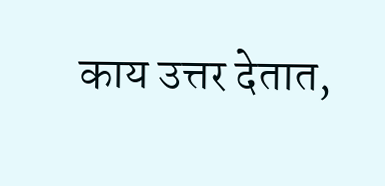काय उत्तर देतात,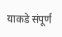याकडे संपूर्ण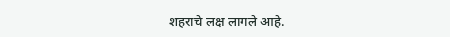शहराचे लक्ष लागले आहे.